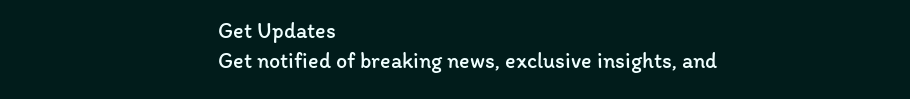Get Updates
Get notified of breaking news, exclusive insights, and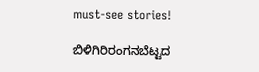must-see stories!

ಬಿಳಿಗಿರಿರಂಗನಬೆಟ್ಟದ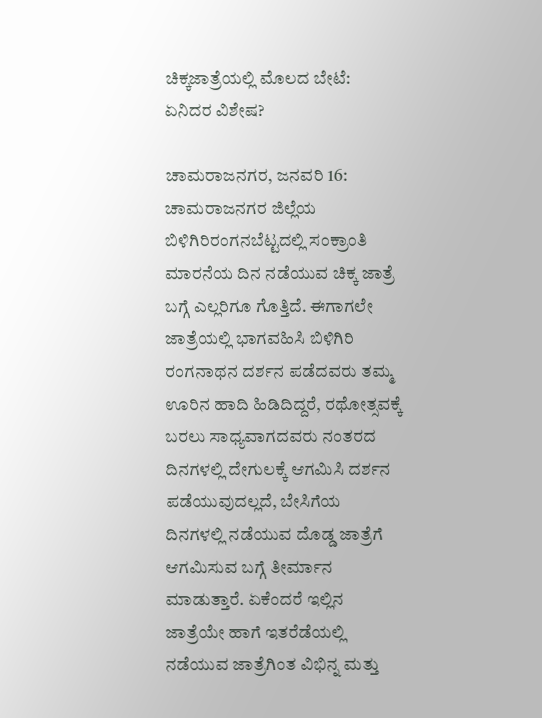ಚಿಕ್ಕಜಾತ್ರೆಯಲ್ಲಿ ಮೊಲದ ಬೇಟೆ: ಏನಿದರ ವಿಶೇಷ?

ಚಾಮರಾಜನಗರ, ಜನವರಿ 16: ಚಾಮರಾಜನಗರ ಜಿಲ್ಲೆಯ ಬಿಳಿಗಿರಿರಂಗನಬೆಟ್ಟದಲ್ಲಿ ಸಂಕ್ರಾಂತಿ ಮಾರನೆಯ ದಿನ ನಡೆಯುವ ಚಿಕ್ಕ ಜಾತ್ರೆ ಬಗ್ಗೆ ಎಲ್ಲರಿಗೂ ಗೊತ್ತಿದೆ. ಈಗಾಗಲೇ ಜಾತ್ರೆಯಲ್ಲಿ ಭಾಗವಹಿಸಿ ಬಿಳಿಗಿರಿ ರಂಗನಾಥನ ದರ್ಶನ ಪಡೆದವರು ತಮ್ಮ ಊರಿನ ಹಾದಿ ಹಿಡಿದಿದ್ದರೆ, ರಥೋತ್ಸವಕ್ಕೆ ಬರಲು ಸಾಧ್ಯವಾಗದವರು ನಂತರದ ದಿನಗಳಲ್ಲಿ ದೇಗುಲಕ್ಕೆ ಆಗಮಿಸಿ ದರ್ಶನ ಪಡೆಯುವುದಲ್ಲದೆ, ಬೇಸಿಗೆಯ ದಿನಗಳಲ್ಲಿ ನಡೆಯುವ ದೊಡ್ಡ ಜಾತ್ರೆಗೆ ಆಗಮಿಸುವ ಬಗ್ಗೆ ತೀರ್ಮಾನ ಮಾಡುತ್ತಾರೆ. ಏಕೆಂದರೆ ಇಲ್ಲಿನ ಜಾತ್ರೆಯೇ ಹಾಗೆ ಇತರೆಡೆಯಲ್ಲಿ ನಡೆಯುವ ಜಾತ್ರೆಗಿಂತ ವಿಭಿನ್ನ ಮತ್ತು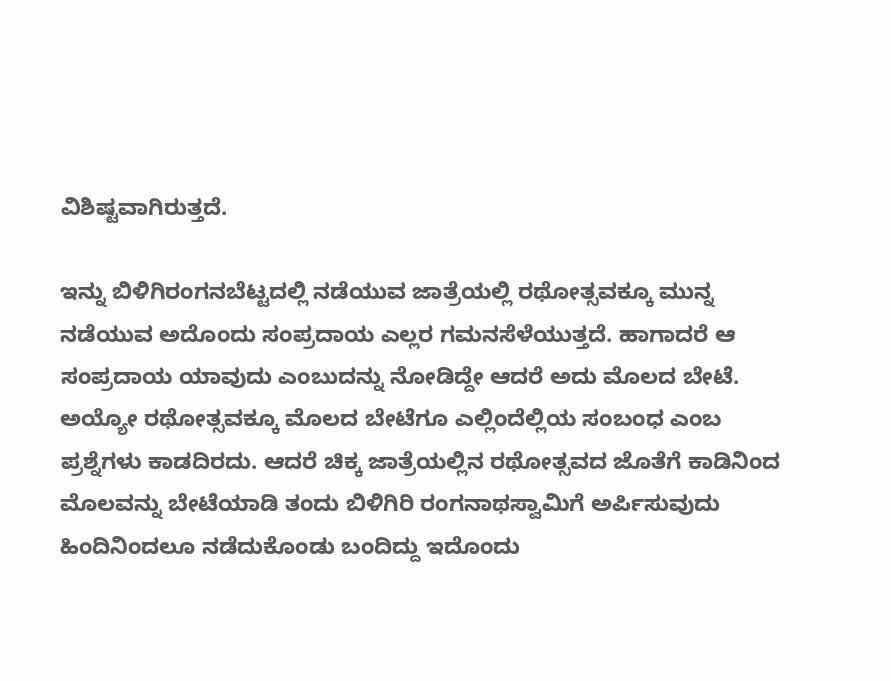ವಿಶಿಷ್ಟವಾಗಿರುತ್ತದೆ.

ಇನ್ನು ಬಿಳಿಗಿರಂಗನಬೆಟ್ಟದಲ್ಲಿ ನಡೆಯುವ ಜಾತ್ರೆಯಲ್ಲಿ ರಥೋತ್ಸವಕ್ಕೂ ಮುನ್ನ ನಡೆಯುವ ಅದೊಂದು ಸಂಪ್ರದಾಯ ಎಲ್ಲರ ಗಮನಸೆಳೆಯುತ್ತದೆ. ಹಾಗಾದರೆ ಆ ಸಂಪ್ರದಾಯ ಯಾವುದು ಎಂಬುದನ್ನು ನೋಡಿದ್ದೇ ಆದರೆ ಅದು ಮೊಲದ ಬೇಟೆ. ಅಯ್ಯೋ ರಥೋತ್ಸವಕ್ಕೂ ಮೊಲದ ಬೇಟೆಗೂ ಎಲ್ಲಿಂದೆಲ್ಲಿಯ ಸಂಬಂಧ ಎಂಬ ಪ್ರಶ್ನೆಗಳು ಕಾಡದಿರದು. ಆದರೆ ಚಿಕ್ಕ ಜಾತ್ರೆಯಲ್ಲಿನ ರಥೋತ್ಸವದ ಜೊತೆಗೆ ಕಾಡಿನಿಂದ ಮೊಲವನ್ನು ಬೇಟೆಯಾಡಿ ತಂದು ಬಿಳಿಗಿರಿ ರಂಗನಾಥಸ್ವಾಮಿಗೆ ಅರ್ಪಿಸುವುದು ಹಿಂದಿನಿಂದಲೂ ನಡೆದುಕೊಂಡು ಬಂದಿದ್ದು ಇದೊಂದು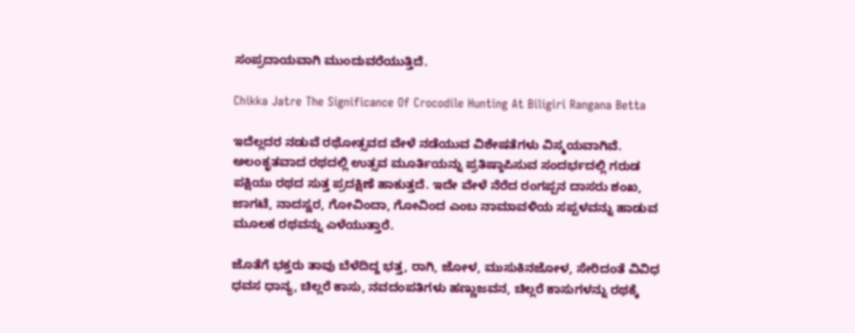ಸಂಪ್ರದಾಯವಾಗಿ ಮುಂದುವರೆಯುತ್ತಿದೆ.

Chikka Jatre The Significance Of Crocodile Hunting At Biligiri Rangana Betta

ಇದೆಲ್ಲದರ ನಡುವೆ ರಥೋತ್ಸವದ ವೇಳೆ ನಡೆಯುವ ವಿಶೇಷತೆಗಳು ವಿಸ್ಮಯವಾಗಿವೆ. ಅಲಂಕೃತವಾದ ರಥದಲ್ಲಿ ಉತ್ಸವ ಮೂರ್ತಿಯನ್ನು ಪ್ರತಿಷ್ಠಾಪಿಸುವ ಸಂದರ್ಭದಲ್ಲಿ ಗರುಡ ಪಕ್ಷಿಯು ರಥದ ಸುತ್ತ ಪ್ರದಕ್ಷಿಣೆ ಹಾಕುತ್ತದೆ. ಇದೇ ವೇಳೆ ನೆರೆದ ರಂಗಪ್ಪನ ದಾಸರು ಶಂಖ, ಜಾಗಟೆ, ನಾದಸ್ವರ, ಗೋವಿಂದಾ, ಗೋವಿಂದ ಎಂಬ ನಾಮಾವಳಿಯ ಸಪ್ಪಳವನ್ನು ಹಾಡುವ ಮೂಲಕ ರಥವನ್ನು ಎಳೆಯುತ್ತಾರೆ.

ಜೊತೆಗೆ ಭಕ್ತರು ತಾವು ಬೆಳೆದಿದ್ದ ಭತ್ತ, ರಾಗಿ, ಜೋಳ, ಮುಸುಕಿನಜೋಳ, ಸೇರಿದಂತೆ ವಿವಿಧ ಧವಸ ಧಾನ್ಯ, ಚಿಲ್ಲರೆ ಕಾಸು, ನವದಂಪತಿಗಳು ಹಣ್ಣುಜವನ, ಚಿಲ್ಲರೆ ಕಾಸುಗಳನ್ನು ರಥಕ್ಕೆ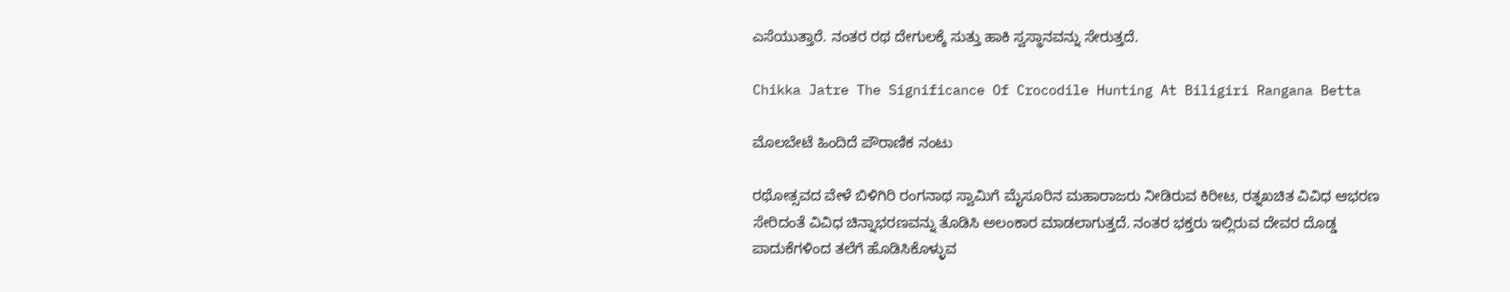ಎಸೆಯುತ್ತಾರೆ. ನಂತರ ರಥ ದೇಗುಲಕ್ಕೆ ಸುತ್ತು ಹಾಕಿ ಸ್ವಸ್ಥಾನವನ್ನು ಸೇರುತ್ತದೆ.

Chikka Jatre The Significance Of Crocodile Hunting At Biligiri Rangana Betta

ಮೊಲಬೇಟೆ ಹಿಂದಿದೆ ಪೌರಾಣಿಕ ನಂಟು

ರಥೋತ್ಸವದ ವೇಳೆ ಬಿಳಿಗಿರಿ ರಂಗನಾಥ ಸ್ವಾಮಿಗೆ ಮೈಸೂರಿನ ಮಹಾರಾಜರು ನೀಡಿರುವ ಕಿರೀಟ, ರತ್ನಖಚಿತ ವಿವಿಧ ಆಭರಣ ಸೇರಿದಂತೆ ವಿವಿಧ ಚಿನ್ನಾಭರಣವನ್ನು ತೊಡಿಸಿ ಅಲಂಕಾರ ಮಾಡಲಾಗುತ್ತದೆ. ನಂತರ ಭಕ್ತರು ಇಲ್ಲಿರುವ ದೇವರ ದೊಡ್ಡ ಪಾದುಕೆಗಳಿಂದ ತಲೆಗೆ ಹೊಡಿಸಿಕೊಳ್ಳುವ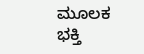ಮೂಲಕ ಭಕ್ತಿ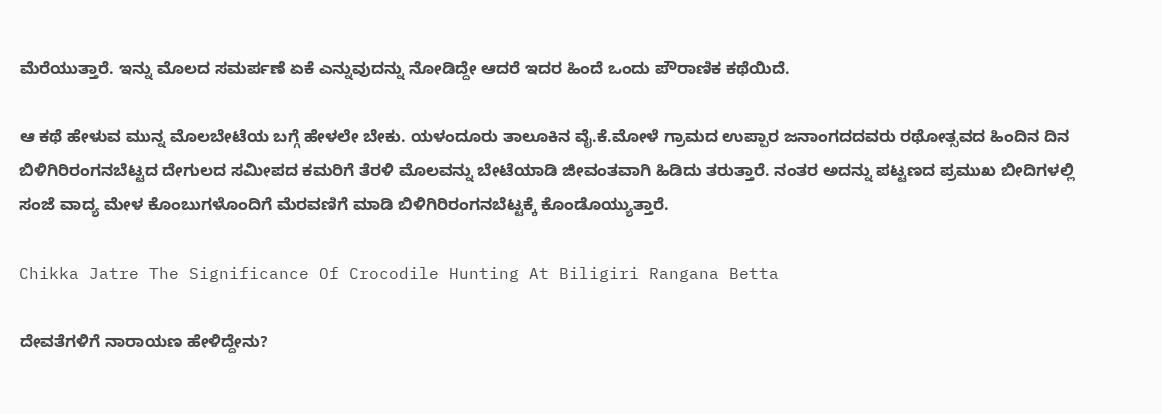ಮೆರೆಯುತ್ತಾರೆ. ಇನ್ನು ಮೊಲದ ಸಮರ್ಪಣೆ ಏಕೆ ಎನ್ನುವುದನ್ನು ನೋಡಿದ್ದೇ ಆದರೆ ಇದರ ಹಿಂದೆ ಒಂದು ಪೌರಾಣಿಕ ಕಥೆಯಿದೆ.

ಆ ಕಥೆ ಹೇಳುವ ಮುನ್ನ ಮೊಲಬೇಟೆಯ ಬಗ್ಗೆ ಹೇಳಲೇ ಬೇಕು. ಯಳಂದೂರು ತಾಲೂಕಿನ ವೈ.ಕೆ.ಮೋಳೆ ಗ್ರಾಮದ ಉಪ್ಪಾರ ಜನಾಂಗದದವರು ರಥೋತ್ಸವದ ಹಿಂದಿನ ದಿನ ಬಿಳಿಗಿರಿರಂಗನಬೆಟ್ಟದ ದೇಗುಲದ ಸಮೀಪದ ಕಮರಿಗೆ ತೆರಳಿ ಮೊಲವನ್ನು ಬೇಟೆಯಾಡಿ ಜೀವಂತವಾಗಿ ಹಿಡಿದು ತರುತ್ತಾರೆ. ನಂತರ ಅದನ್ನು ಪಟ್ಟಣದ ಪ್ರಮುಖ ಬೀದಿಗಳಲ್ಲಿ ಸಂಜೆ ವಾದ್ಯ ಮೇಳ ಕೊಂಬುಗಳೊಂದಿಗೆ ಮೆರವಣಿಗೆ ಮಾಡಿ ಬಿಳಿಗಿರಿರಂಗನಬೆಟ್ಟಕ್ಕೆ ಕೊಂಡೊಯ್ಯುತ್ತಾರೆ.

Chikka Jatre The Significance Of Crocodile Hunting At Biligiri Rangana Betta

ದೇವತೆಗಳಿಗೆ ನಾರಾಯಣ ಹೇಳಿದ್ದೇನು?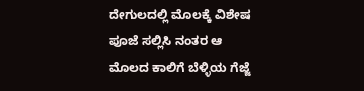ದೇಗುಲದಲ್ಲಿ ಮೊಲಕ್ಕೆ ವಿಶೇಷ ಪೂಜೆ ಸಲ್ಲಿಸಿ ನಂತರ ಆ ಮೊಲದ ಕಾಲಿಗೆ ಬೆಳ್ಳಿಯ ಗೆಜ್ಜೆ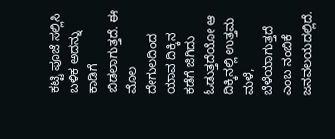ಕಟ್ಟಿ ಪೂಜೆ ಸಲ್ಲಿಸಿ ಬಳಿಕ ಅದನ್ನು ಕಾಡಿಗೆ ಬಿಡಲಾಗುತ್ತದೆ. ಈ ಮೊಲ ದೇಗುಲದಿಂದ ಯಾವ ದಿಕ್ಕಿನ ಕಡೆಗೆ ಜಿಗಿದು ಓಡುತ್ತದೆಯೋ ಆ ದಿಕ್ಕಿನಲ್ಲಿ ಉತ್ತಮ ಮಳೆ, ಬೆಳೆಯಾಗುತ್ತದೆ ಎಂಬ ನಂಬಿಕೆ ಜನವಲಯದಲ್ಲಿದೆ.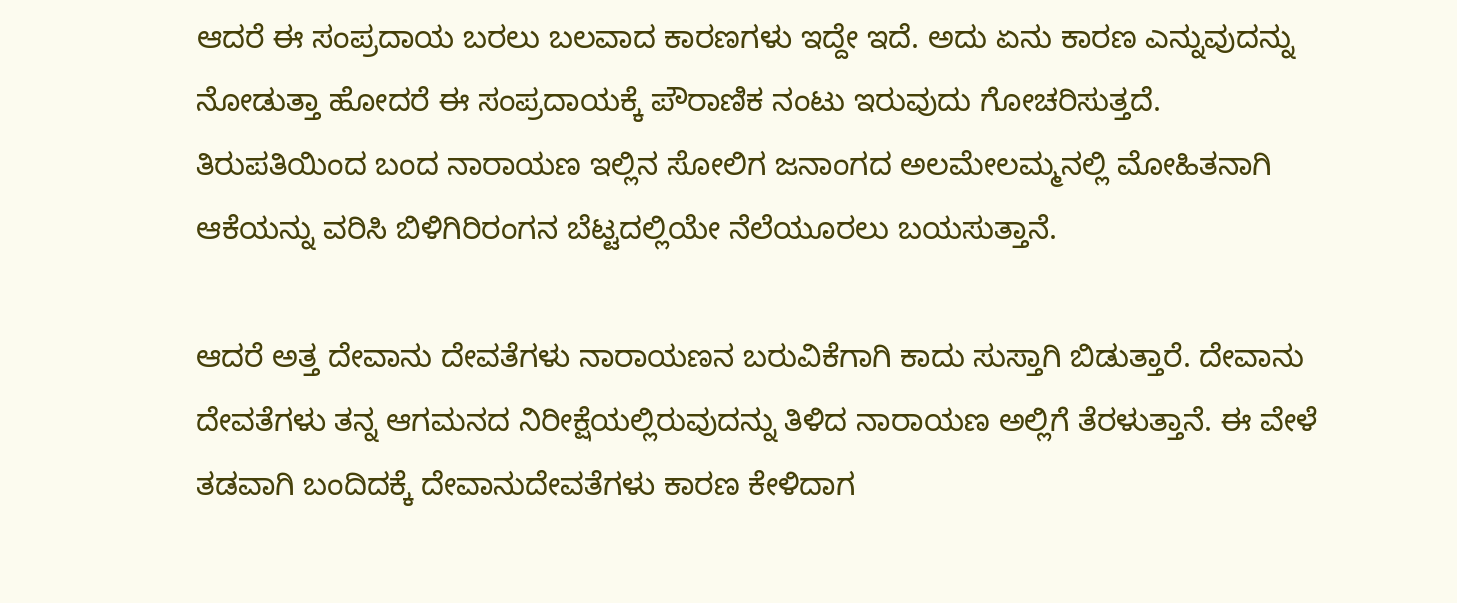ಆದರೆ ಈ ಸಂಪ್ರದಾಯ ಬರಲು ಬಲವಾದ ಕಾರಣಗಳು ಇದ್ದೇ ಇದೆ. ಅದು ಏನು ಕಾರಣ ಎನ್ನುವುದನ್ನು ನೋಡುತ್ತಾ ಹೋದರೆ ಈ ಸಂಪ್ರದಾಯಕ್ಕೆ ಪೌರಾಣಿಕ ನಂಟು ಇರುವುದು ಗೋಚರಿಸುತ್ತದೆ. ತಿರುಪತಿಯಿಂದ ಬಂದ ನಾರಾಯಣ ಇಲ್ಲಿನ ಸೋಲಿಗ ಜನಾಂಗದ ಅಲಮೇಲಮ್ಮನಲ್ಲಿ ಮೋಹಿತನಾಗಿ ಆಕೆಯನ್ನು ವರಿಸಿ ಬಿಳಿಗಿರಿರಂಗನ ಬೆಟ್ಟದಲ್ಲಿಯೇ ನೆಲೆಯೂರಲು ಬಯಸುತ್ತಾನೆ.

ಆದರೆ ಅತ್ತ ದೇವಾನು ದೇವತೆಗಳು ನಾರಾಯಣನ ಬರುವಿಕೆಗಾಗಿ ಕಾದು ಸುಸ್ತಾಗಿ ಬಿಡುತ್ತಾರೆ. ದೇವಾನು ದೇವತೆಗಳು ತನ್ನ ಆಗಮನದ ನಿರೀಕ್ಷೆಯಲ್ಲಿರುವುದನ್ನು ತಿಳಿದ ನಾರಾಯಣ ಅಲ್ಲಿಗೆ ತೆರಳುತ್ತಾನೆ. ಈ ವೇಳೆ ತಡವಾಗಿ ಬಂದಿದಕ್ಕೆ ದೇವಾನುದೇವತೆಗಳು ಕಾರಣ ಕೇಳಿದಾಗ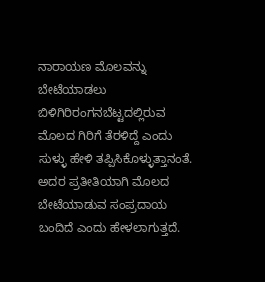ನಾರಾಯಣ ಮೊಲವನ್ನು ಬೇಟೆಯಾಡಲು ಬಿಳಿಗಿರಿರಂಗನಬೆಟ್ಟದಲ್ಲಿರುವ ಮೊಲದ ಗಿರಿಗೆ ತೆರಳಿದ್ದೆ ಎಂದು ಸುಳ್ಳು ಹೇಳಿ ತಪ್ಪಿಸಿಕೊಳ್ಳುತ್ತಾನಂತೆ. ಅದರ ಪ್ರತೀತಿಯಾಗಿ ಮೊಲದ ಬೇಟೆಯಾಡುವ ಸಂಪ್ರದಾಯ ಬಂದಿದೆ ಎಂದು ಹೇಳಲಾಗುತ್ತದೆ.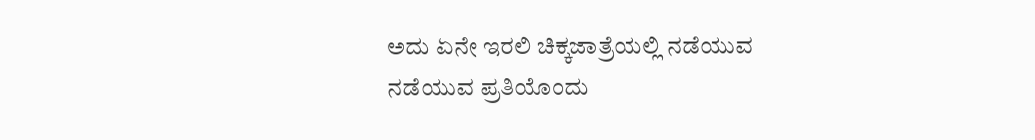ಅದು ಏನೇ ಇರಲಿ ಚಿಕ್ಕಜಾತ್ರೆಯಲ್ಲಿ ನಡೆಯುವ ನಡೆಯುವ ಪ್ರತಿಯೊಂದು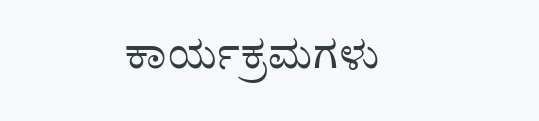ಕಾರ್ಯಕ್ರಮಗಳು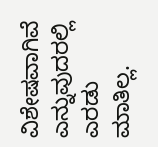ವಿಶೇಷವಾಗಿವೆ ಎನ್ನುವುದರಲ್ಲಿ ಎರಡು ಮಾತಿಲ್ಲ.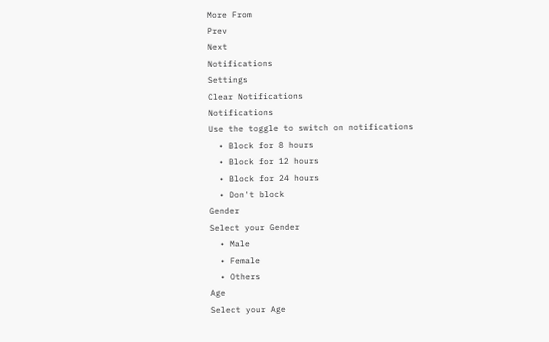More From
Prev
Next
Notifications
Settings
Clear Notifications
Notifications
Use the toggle to switch on notifications
  • Block for 8 hours
  • Block for 12 hours
  • Block for 24 hours
  • Don't block
Gender
Select your Gender
  • Male
  • Female
  • Others
Age
Select your Age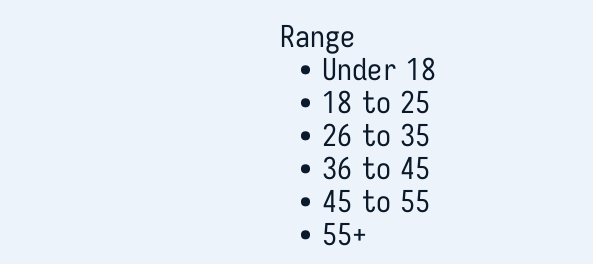Range
  • Under 18
  • 18 to 25
  • 26 to 35
  • 36 to 45
  • 45 to 55
  • 55+